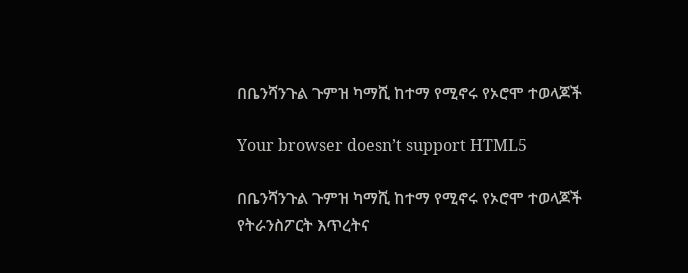በቤንሻንጉል ጉምዝ ካማሺ ከተማ የሚኖሩ የኦሮሞ ተወላጆች

Your browser doesn’t support HTML5

በቤንሻንጉል ጉምዝ ካማሺ ከተማ የሚኖሩ የኦሮሞ ተወላጆች የትራንስፖርት እጥረትና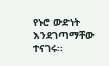የኑሮ ውድነት እንደገጣማቸው ተናገሩ፡፡